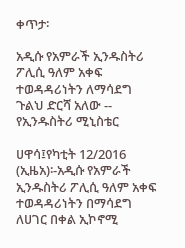ቀጥታ፡

አዲሱ የአምራች ኢንዱስትሪ ፖሊሲ ዓለም አቀፍ ተወዳዳሪነትን ለማሳደግ ጉልህ ድርሻ አለው -- የኢንዱስትሪ ሚኒስቴር

ሀዋሳ፤የካቲት 12/2016 (ኢዜአ)፡-አዲሱ የአምራች ኢንዱስትሪ ፖሊሲ ዓለም አቀፍ ተወዳዳሪነትን በማሳደግ ለሀገር በቀል ኢኮኖሚ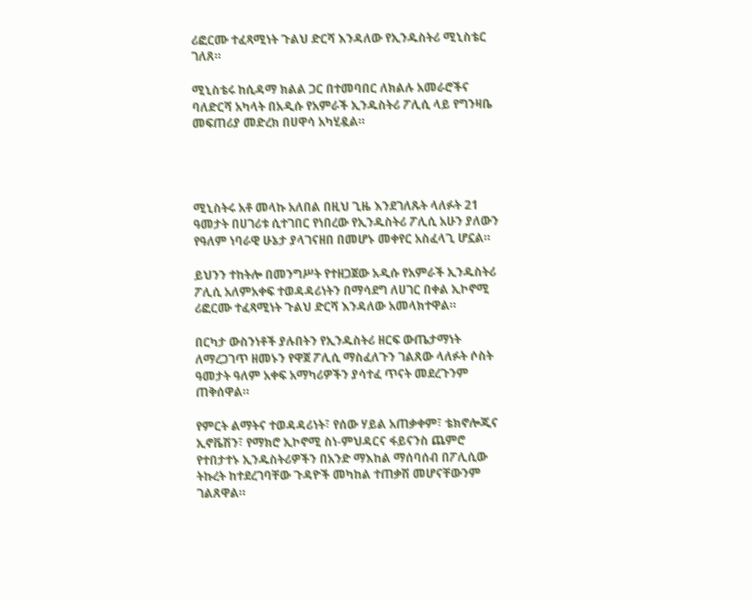ሪፎርሙ ተፈጻሚነት ጉልህ ድርሻ እንዳለው የኢንዱስትሪ ሚኒስቴር ገለጸ።

ሚኒስቴሩ ከሲዳማ ክልል ጋር በተመባበር ለክልሉ አመራሮችና ባለድርሻ አካላት በአዲሱ የአምራች ኢንዱስትሪ ፖሊሲ ላይ የግንዛቤ መፍጠሪያ መድረክ በሀዋሳ አካሂዷል።




ሚኒስትሩ አቶ መላኩ አለበል በዚህ ጊዜ እንደገለጹት ላለፉት 21 ዓመታት በሀገሪቱ ሲተገበር የነበረው የኢንዱስትሪ ፖሊሲ አሁን ያለውን የዓለም ነባራዊ ሁኔታ ያላገናዘበ በመሆኑ መቀየር አስፈላጊ ሆኗል።

ይህንን ተከትሎ በመንግሥት የተዘጋጀው አዲሱ የአምራች ኢንዱስትሪ ፖሊሲ አለምአቀፍ ተወዳዳሪነትን በማሳደግ ለሀገር በቀል ኢኮኖሚ ሪፎርሙ ተፈጻሚነት ጉልህ ድርሻ እንዳለው አመላክተዋል።

በርካታ ውስንነቶች ያሉበትን የኢንዱስትሪ ዘርፍ ውጤታማነት ለማረጋገጥ ዘመኑን የዋጀ ፖሊሲ ማስፈለጉን ገልጸው ላለፉት ሶስት ዓመታት ዓለም አቀፍ አማካሪዎችን ያሳተፈ ጥናት መደረጉንም ጠቅሰዋል።

የምርት ልማትና ተወዳዳሪነት፣ የሰው ሃይል አጠቃቀም፣ ቴክኖሎጂና ኢኖቬሽን፣ የማክሮ ኢኮኖሚ ስነ-ምህዳርና ፋይናንስ ጨምሮ የተበታተኑ ኢንዱስትሪዎችን በአንድ ማእከል ማሰባሰብ በፖሊሲው ትኩረት ከተደረገባቸው ጉዳዮች መካከል ተጠቃሽ መሆናቸውንም ገልጸዋል።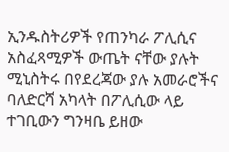ኢንዱስትሪዎች የጠንካራ ፖሊሲና አስፈጻሚዎች ውጤት ናቸው ያሉት ሚኒስትሩ በየደረጃው ያሉ አመራሮችና ባለድርሻ አካላት በፖሊሲው ላይ ተገቢውን ግንዛቤ ይዘው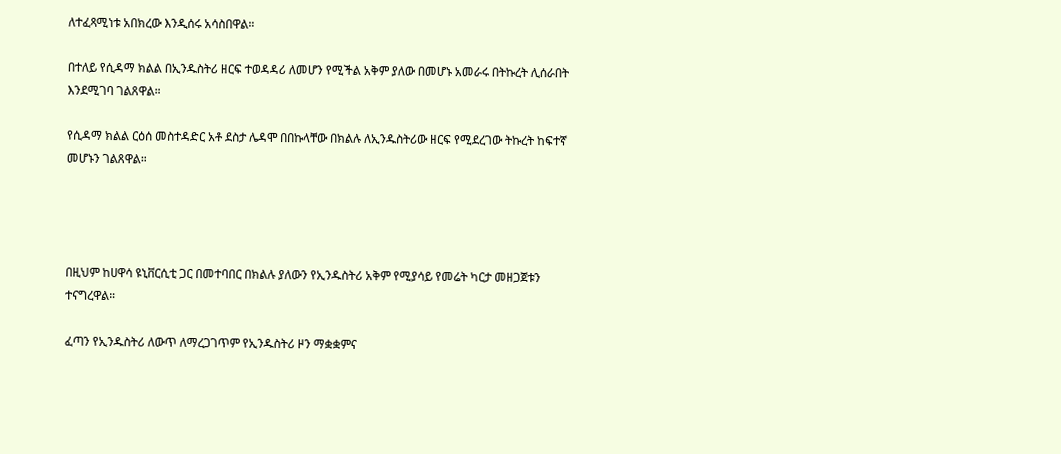ለተፈጻሚነቱ አበክረው እንዲሰሩ አሳስበዋል።

በተለይ የሲዳማ ክልል በኢንዱስትሪ ዘርፍ ተወዳዳሪ ለመሆን የሚችል አቅም ያለው በመሆኑ አመራሩ በትኩረት ሊሰራበት እንደሚገባ ገልጸዋል።

የሲዳማ ክልል ርዕሰ መስተዳድር አቶ ደስታ ሌዳሞ በበኩላቸው በክልሉ ለኢንዱስትሪው ዘርፍ የሚደረገው ትኩረት ከፍተኛ መሆኑን ገልጸዋል።




በዚህም ከሀዋሳ ዩኒቨርሲቲ ጋር በመተባበር በክልሉ ያለውን የኢንዱስትሪ አቅም የሚያሳይ የመሬት ካርታ መዘጋጀቱን ተናግረዋል።

ፈጣን የኢንዱስትሪ ለውጥ ለማረጋገጥም የኢንዱስትሪ ዞን ማቋቋምና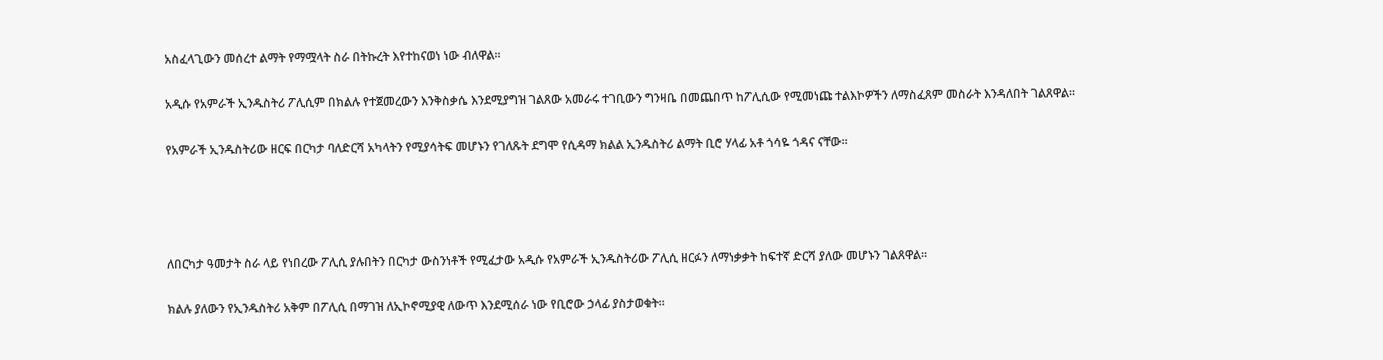አስፈላጊውን መሰረተ ልማት የማሟላት ስራ በትኩረት እየተከናወነ ነው ብለዋል።

አዲሱ የአምራች ኢንዱስትሪ ፖሊሲም በክልሉ የተጀመረውን እንቅስቃሴ እንደሚያግዝ ገልጸው አመራሩ ተገቢውን ግንዛቤ በመጨበጥ ከፖሊሲው የሚመነጩ ተልእኮዎችን ለማስፈጸም መስራት እንዳለበት ገልጸዋል።

የአምራች ኢንዱስትሪው ዘርፍ በርካታ ባለድርሻ አካላትን የሚያሳትፍ መሆኑን የገለጹት ደግሞ የሲዳማ ክልል ኢንዱስትሪ ልማት ቢሮ ሃላፊ አቶ ጎሳዬ ጎዳና ናቸው።




ለበርካታ ዓመታት ስራ ላይ የነበረው ፖሊሲ ያሉበትን በርካታ ውስንነቶች የሚፈታው አዲሱ የአምራች ኢንዱስትሪው ፖሊሲ ዘርፉን ለማነቃቃት ከፍተኛ ድርሻ ያለው መሆኑን ገልጸዋል።

ክልሉ ያለውን የኢንዱስትሪ አቅም በፖሊሲ በማገዝ ለኢኮኖሚያዊ ለውጥ እንደሚሰራ ነው የቢሮው ኃላፊ ያስታወቁት።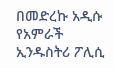በመድረኩ አዲሱ የአምራች ኢንዱስትሪ ፖሊሲ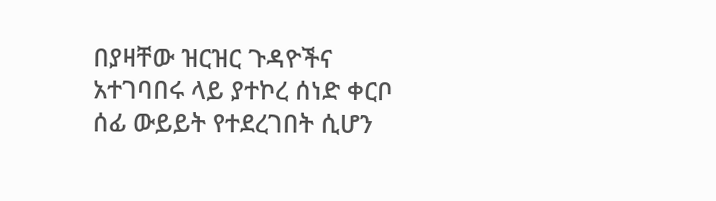በያዛቸው ዝርዝር ጉዳዮችና አተገባበሩ ላይ ያተኮረ ሰነድ ቀርቦ ሰፊ ውይይት የተደረገበት ሲሆን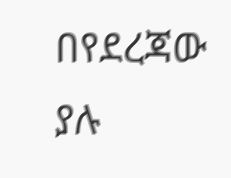በየደረጃው ያሉ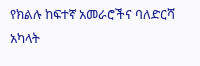የክልሉ ከፍተኛ አመራሮችና ባለድርሻ አካላት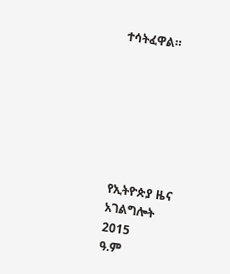ተሳትፈዋል።







የኢትዮጵያ ዜና አገልግሎት
2015
ዓ.ም